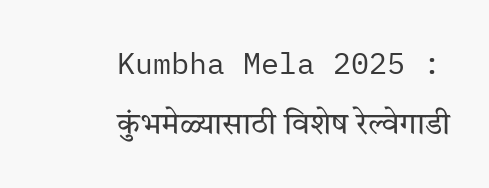Kumbha Mela 2025 : कुंभमेळ्यासाठी विशेष रेल्वेगाडी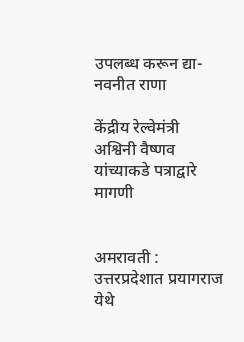उपलब्ध करून द्या- नवनीत राणा

केंद्रीय रेल्वेमंत्री अश्विनी वैष्णव यांच्याकडे पत्राद्वारे मागणी


अमरावती : उत्तरप्रदेशात प्रयागराज येथे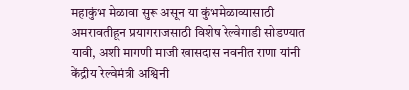महाकुंभ मेळावा सुरू असून या कुंभमेळाव्यासाठी अमरावतीहून प्रयागराजसाठी विशेष रेल्वेगाडी सोडण्यात यावी, अशी मागणी माजी खासदास नवनीत राणा यांनी केंद्रीय रेल्वेमंत्री अश्विनी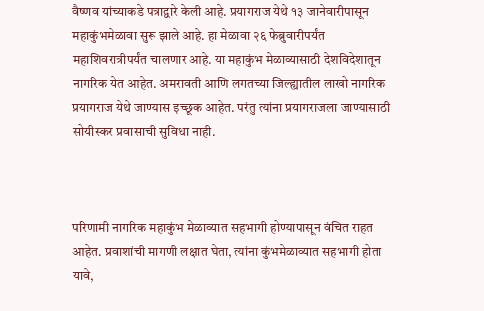वैष्णव यांच्याकडे पत्राद्वारे केली आहे. प्रयागराज येथे १३ जानेवारीपासून महाकुंभमेळावा सुरू झाले आहे. हा मेळावा २६ फेब्रुवारीपर्यंत महाशिवरात्रीपर्यंत चालणार आहे. या महाकुंभ मेळाव्यासाठी देशविदेशातून नागरिक येत आहेत. अमरावती आणि लगतच्या जिल्ह्यातील लाखो नागरिक प्रयागराज येथे जाण्यास इच्छूक आहेत. परंतु त्यांना प्रयागराजला जाण्यासाठी सोयीस्कर प्रवासाची सुविधा नाही.



परिणामी नागरिक महाकुंभ मेळाव्यात सहभागी होण्यापासून वंचित राहत आहेत. प्रवाशांची मागणी लक्षात घेता, त्यांना कुंभमेळाव्यात सहभागी होता यावे,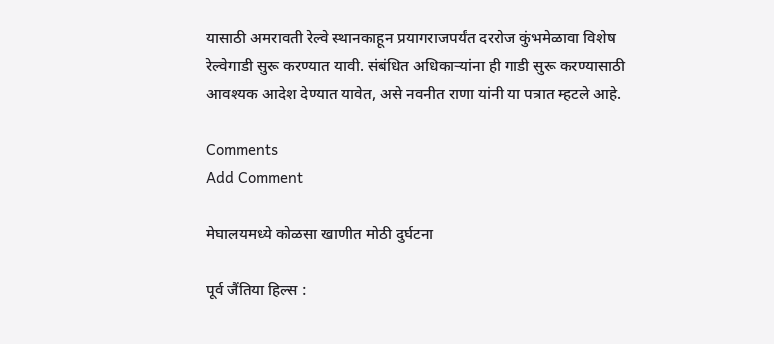यासाठी अमरावती रेल्वे स्थानकाहून प्रयागराजपर्यंत दररोज कुंभमेळावा विशेष रेल्वेगाडी सुरू करण्यात यावी. संबंधित अधिकाऱ्यांना ही गाडी सुरू करण्यासाठी आवश्यक आदेश देण्यात यावेत, असे नवनीत राणा यांनी या पत्रात म्हटले आहे.

Comments
Add Comment

मेघालयमध्ये कोळसा खाणीत मोठी दुर्घटना

पूर्व जैंतिया हिल्स :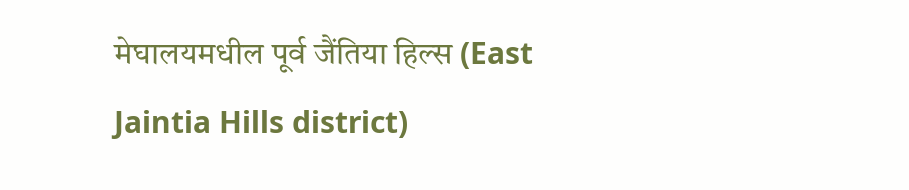मेघालयमधील पूर्व जैंतिया हिल्स (East Jaintia Hills district)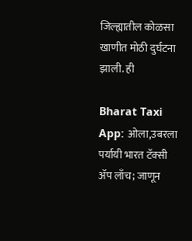जिल्ह्यातील कोळसा खाणीत मोठी दुर्घटना झाली. ही

Bharat Taxi App: ओला,उबरला पर्यायी भारत टॅक्सी ॲप लाँच; जाणून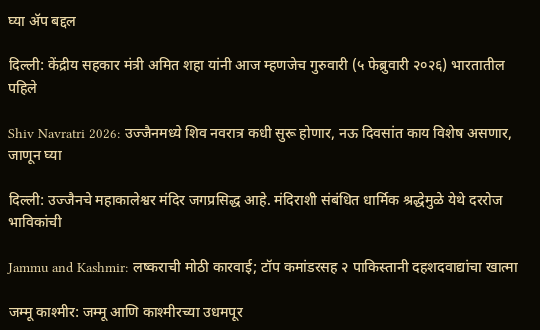घ्या ॲप बद्दल

दिल्ली: केंद्रीय सहकार मंत्री अमित शहा यांनी आज म्हणजेच गुरुवारी (५ फेब्रुवारी २०२६) भारतातील पहिले

Shiv Navratri 2026: उज्जैनमध्ये शिव नवरात्र कधी सुरू होणार, नऊ दिवसांत काय विशेष असणार, जाणून घ्या

दिल्ली: उज्जैनचे महाकालेश्वर मंदिर जगप्रसिद्ध आहे. मंदिराशी संबंधित धार्मिक श्रद्धेमुळे येथे दररोज भाविकांची

Jammu and Kashmir: लष्कराची मोठी कारवाई; टॉप कमांडरसह २ पाकिस्तानी दहशदवाद्यांचा खात्मा

जम्मू काश्मीर: जम्मू आणि काश्मीरच्या उधमपूर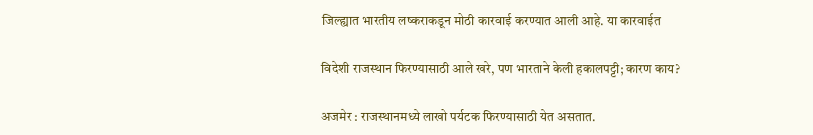जिल्ह्यात भारतीय लष्कराकडून मोठी कारवाई करण्यात आली आहे. या कारवाईत

विदेशी राजस्थान फिरण्यासाठी आले खरे, पण भारताने केली हकालपट्टी; कारण काय?

अजमेर : राजस्थानमध्ये लाखो पर्यटक फिरण्यासाठी येत असतात.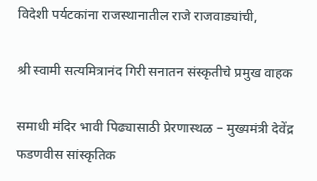विदेशी पर्यटकांना राजस्थानातील राजे राजवाड्यांची,

श्री स्वामी सत्यमित्रानंद गिरी सनातन संस्कृतीचे प्रमुख वाहक

समाधी मंदिर भावी पिढ्यासाठी प्रेरणास्थळ – मुख्यमंत्री देवेंद्र फडणवीस सांस्कृतिक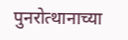पुनरोत्थानाच्या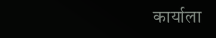कार्याला